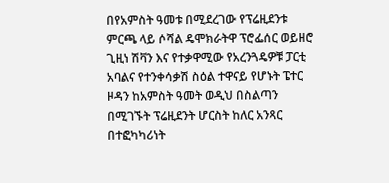በየአምስት ዓመቱ በሚደረገው የፕሬዚደንቱ ምርጫ ላይ ሶሻል ዴሞክራትዋ ፕሮፌሰር ወይዘሮ ጊዚነ ሽቫን እና የተቃዋሚው የአረንጓዴዎቹ ፓርቲ አባልና የተንቀሳቃሽ ስዕል ተዋናይ የሆኑት ፔተር ዞዳን ከአምስት ዓመት ወዲህ በስልጣን በሚገኙት ፕሬዚደንት ሆርስት ከለር አንጻር በተፎካካሪነት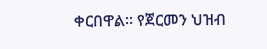ቀርበዋል። የጀርመን ህዝብ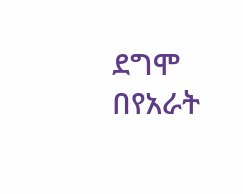ደግሞ በየአራት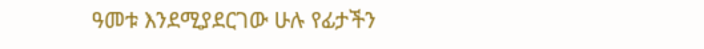ዓመቱ እንደሚያደርገው ሁሉ የፊታችን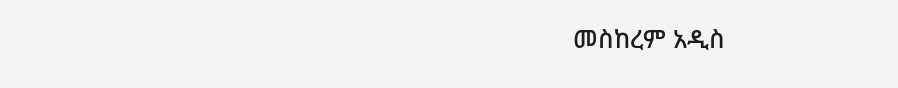መስከረም አዲስ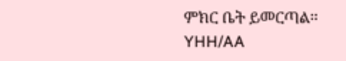ምክር ቤት ይመርጣል።
YHH/AA